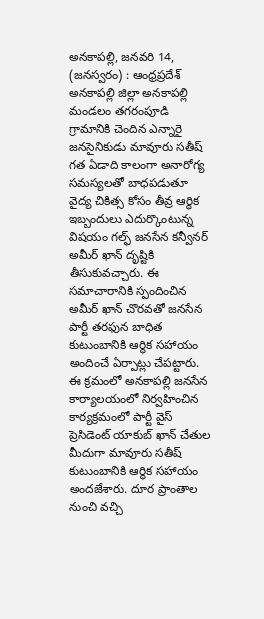అనకాపల్లి, జనవరి 14, (జనస్వరం) : ఆంధ్రప్రదేశ్ అనకాపల్లి జిల్లా అనకాపల్లి మండలం తగరంపూడి గ్రామానికి చెందిన ఎన్నారై జనసైనికుడు మావూరు సతీష్ గత ఏడాది కాలంగా అనారోగ్య సమస్యలతో బాధపడుతూ వైద్య చికిత్స కోసం తీవ్ర ఆర్థిక ఇబ్బందులు ఎదుర్కొంటున్న విషయం గల్ఫ్ జనసేన కన్వీనర్ అమీర్ ఖాన్ దృష్టికి తీసుకువచ్చారు. ఈ సమాచారానికి స్పందించిన అమీర్ ఖాన్ చొరవతో జనసేన పార్టీ తరఫున బాధిత కుటుంబానికి ఆర్థిక సహాయం అందించే ఏర్పాట్లు చేపట్టారు. ఈ క్రమంలో అనకాపల్లి జనసేన కార్యాలయంలో నిర్వహించిన కార్యక్రమంలో పార్టీ వైస్ ప్రెసిడెంట్ యాకుబ్ ఖాన్ చేతుల మీదుగా మావూరు సతీష్ కుటుంబానికి ఆర్థిక సహాయం అందజేశారు. దూర ప్రాంతాల నుంచి వచ్చి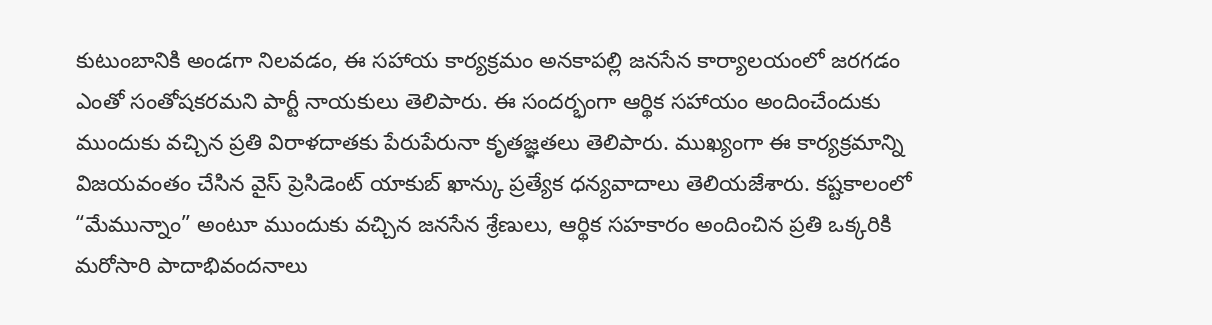కుటుంబానికి అండగా నిలవడం, ఈ సహాయ కార్యక్రమం అనకాపల్లి జనసేన కార్యాలయంలో జరగడం ఎంతో సంతోషకరమని పార్టీ నాయకులు తెలిపారు. ఈ సందర్భంగా ఆర్థిక సహాయం అందించేందుకు ముందుకు వచ్చిన ప్రతి విరాళదాతకు పేరుపేరునా కృతజ్ఞతలు తెలిపారు. ముఖ్యంగా ఈ కార్యక్రమాన్ని విజయవంతం చేసిన వైస్ ప్రెసిడెంట్ యాకుబ్ ఖాన్కు ప్రత్యేక ధన్యవాదాలు తెలియజేశారు. కష్టకాలంలో “మేమున్నాం” అంటూ ముందుకు వచ్చిన జనసేన శ్రేణులు, ఆర్థిక సహకారం అందించిన ప్రతి ఒక్కరికి మరోసారి పాదాభివందనాలు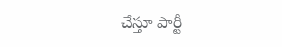చేస్తూ పార్టీ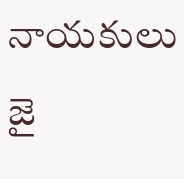నాయకులు జై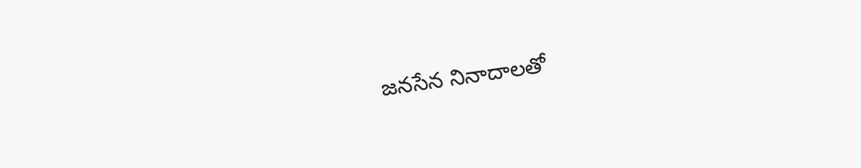జనసేన నినాదాలతో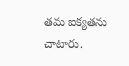తమ ఐక్యతను చాటారు.